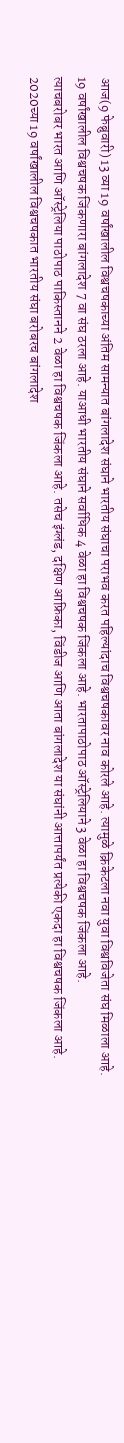आज(9 फेब्रुवारी) 13 व्या 19 वर्षांखालील विश्वचषकाच्या अंतिम सामन्यात बांगलादेश संघाने भारतीय संघाचा पराभव करत पहिल्यांदाच विश्वचषकावर नाव कोरले आहे. त्यामुळे क्रिकेटला नवा युवा विश्वविजेता संघ मिळाला आहे.
19 वर्षांखालील विश्वचषक जिंकणारा बांगलादेश 7 वा संघ ठरला आहे. याआधी भारतीय संघाने सर्वाधिक 4 वेळा हा विश्वचषक जिंकला आहे. भारतापाठोपाठ ऑस्ट्रेलियाने 3 वेळा हा विश्वचषक जिंकला आहे.
त्याचबरोबर भारत आणि ऑस्ट्रेलिया पाठोपाठ पाकिस्तानने 2 वेळा हा विश्वचषक जिंकला आहे. तसेच इंग्लंड, दक्षिण आफ्रिका, विंडीज आणि आता बांगलादेश या संघांनी आत्तापर्यंत प्रत्येकी एकदा हा विश्वचषक जिंकला आहे.
2020च्या 19 वर्षांखालील विश्वचषकात भारतीय संघा बरोबरच बांगलादेश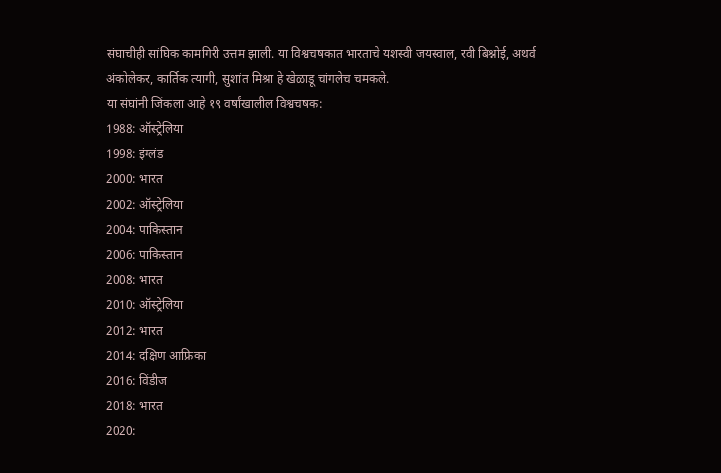संघाचीही सांघिक कामगिरी उत्तम झाली. या विश्वचषकात भारताचे यशस्वी जयस्वाल, रवी बिश्नोई, अथर्व अंकोलेकर, कार्तिक त्यागी, सुशांत मिश्रा हे खेळाडू चांगलेच चमकले.
या संघांनी जिंकला आहे १९ वर्षांखालील विश्वचषक:
1988: ऑस्ट्रेलिया
1998: इंग्लंड
2000: भारत
2002: ऑस्ट्रेलिया
2004: पाकिस्तान
2006: पाकिस्तान
2008: भारत
2010: ऑस्ट्रेलिया
2012: भारत
2014: दक्षिण आफ्रिका
2016: विंडीज
2018: भारत
2020: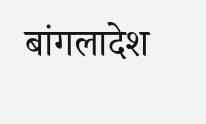बांगलादेश